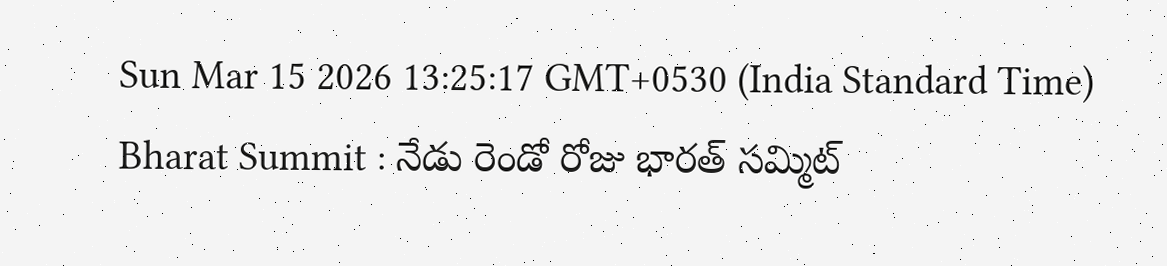Sun Mar 15 2026 13:25:17 GMT+0530 (India Standard Time)
Bharat Summit : నేడు రెండో రోజు భారత్ సమ్మిట్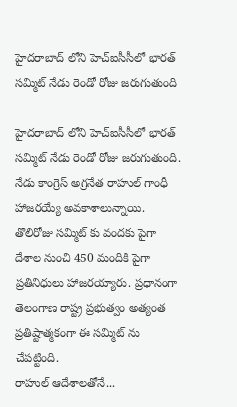హైదరాబాద్ లోని హెచ్ఐసీసీలో భారత్ సమ్మిట్ నేడు రెండో రోజు జరుగుతుంది

హైదరాబాద్ లోని హెచ్ఐసీసీలో భారత్ సమ్మిట్ నేడు రెండో రోజు జరుగుతుంది. నేడు కాంగ్రెస్ అగ్రనేత రాహుల్ గాంధీ హాజరయ్యే అవకాశాలున్నాయి. తొలిరోజు సమ్మిట్ కు వందకు పైగా దేశాల నుంచి 450 మందికి పైగా ప్రతినిధులు హాజరయ్యారు. ప్రధానంగా తెలంగాణ రాష్ట్ర ప్రభుత్వం అత్యంత ప్రతిష్టాత్మకంగా ఈ సమ్మిట్ ను చేపట్టింది.
రాహుల్ ఆదేశాలతోనే...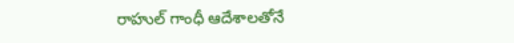రాహుల్ గాంధీ ఆదేశాలతోనే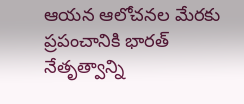ఆయన ఆలోచనల మేరకు ప్రపంచానికి భారత్ నేతృత్వాన్ని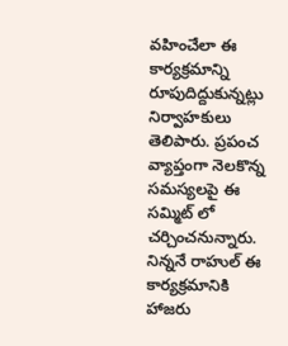వహించేలా ఈ కార్యక్రమాన్ని రూపుదిద్దుకున్నట్లు నిర్వాహకులు తెలిపారు. ప్రపంచ వ్యాప్తంగా నెలకొన్న సమస్యలపై ఈ సమ్మిట్ లో చర్చించనున్నారు. నిన్ననే రాహుల్ ఈ కార్యక్రమానికి హాజరు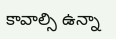కావాల్సి ఉన్నా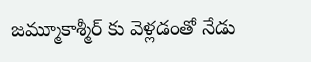జమ్మూకాశ్మీర్ కు వెళ్లడంతో నేడు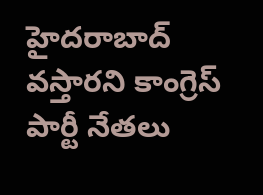హైదరాబాద్ వస్తారని కాంగ్రెస్ పార్టీ నేతలు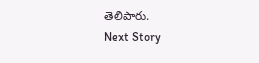తెలిపారు.
Next Story